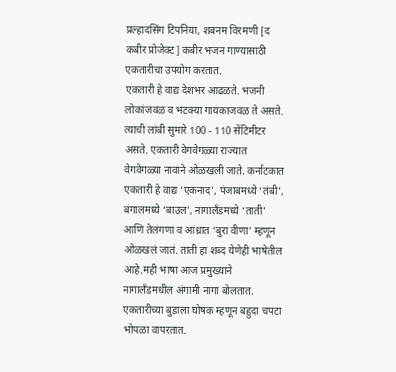प्रल्हादसिंग टिपनिया, शबनम विरमणी [द कबीर प्रोजेक्ट] कबीर भजन गाण्यासाठी एकतारीचा उपयोग करतात.
एकतारी हे वाद्य देशभर आढळते. भजनी लोकांजवळ व भटक्या गायकाजवळ ते असते. त्याची लांबी सुमारे 100 - 110 सेंटिमीटर असते. एकतारी वेगवेगळ्या राज्यात वेगवेगळ्या नावाने ओळखली जाते. कर्नाटकात एकतारी हे वाद्य ‘एकनाद’, पंजाबमध्ये ‘तंबी’, बंगालमध्ये ‘बाउल’, नागालँडमध्ये ‘ताती’ आणि तेलंगणा व आंध्रात ‘बुरा वीणा’ म्हणून ओळखलं जातं. ताती हा शब्द येणेही भाषेतील आहे.मही भाषा आज प्रमुख्याने नागालँडमधील अंगामी नागा बोलतात.
एकतारीच्या बुडाला घोषक म्हणून बहुदा चपटा भोपळा वापरतात.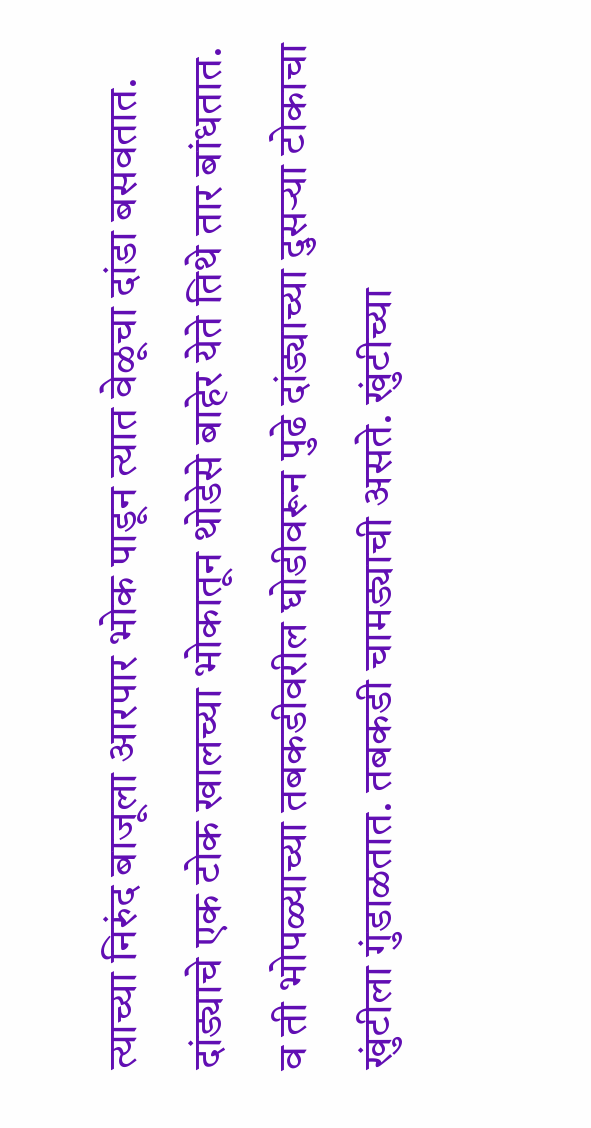त्याच्या निरुंद बाजूला आरपार भोक पाडून त्यात वेळूचा दांडा बसवतात. दांड्याचे एक टोक खालच्या भोकातून थोडेसे बाहेर येते तिथे तार बांधतात. व ती भोपळ्याच्या तबकडीवरील घोडीवरून पुढे दांड्याच्या दुसऱ्या टोकाचा खुंटीला गुंडाळतात. तबकडी चामड्याची असते. खुंटीच्या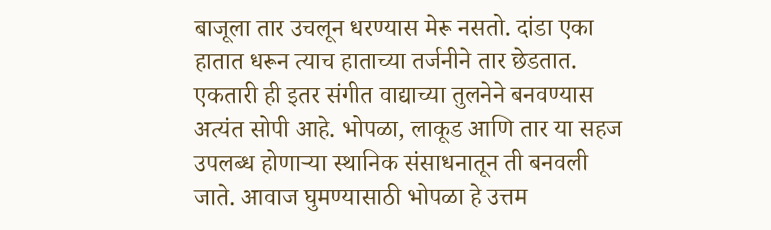बाजूला तार उचलून धरण्यास मेरू नसतो. दांडा एका हातात धरून त्याच हाताच्या तर्जनीने तार छेडतात.
एकतारी ही इतर संगीत वाद्याच्या तुलनेने बनवण्यास अत्यंत सोपी आहे. भोपळा, लाकूड आणि तार या सहज उपलब्ध होणाऱ्या स्थानिक संसाधनातून ती बनवली जाते. आवाज घुमण्यासाठी भोपळा हे उत्तम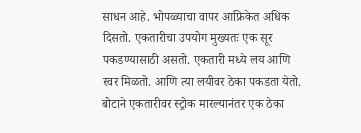साधन आहे. भोपळ्याचा वापर आफ्रिकेत अधिक दिसतो. एकतारीचा उपयोग मुख्यतः एक सूर पकडण्यासाठी असतो. एकतारी मध्ये लय आणि स्वर मिळतो. आणि त्या लयीवर ठेका पकडता येतो. बोटाने एकतारीवर स्ट्रोक मारल्यानंतर एक ठेका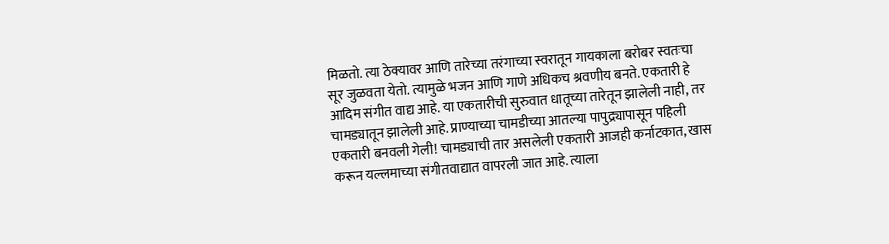मिळतो. त्या ठेक्यावर आणि तारेच्या तरंगाच्या स्वरातून गायकाला बरोबर स्वतःचा सूर जुळवता येतो. त्यामुळे भजन आणि गाणे अधिकच श्रवणीय बनते. एकतारी हे आदिम संगीत वाद्य आहे. या एकतारीची सुरुवात धातूच्या तारेतून झालेली नाही, तर चामड्यातून झालेली आहे. प्राण्याच्या चामडीच्या आतल्या पापुद्र्यापासून पहिली एकतारी बनवली गेली! चामड्याची तार असलेली एकतारी आजही कर्नाटकात, खास करून यल्लमाच्या संगीतवाद्यात वापरली जात आहे. त्याला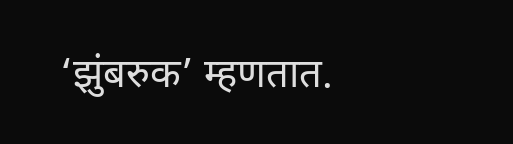‘झुंबरुक’ म्हणतात.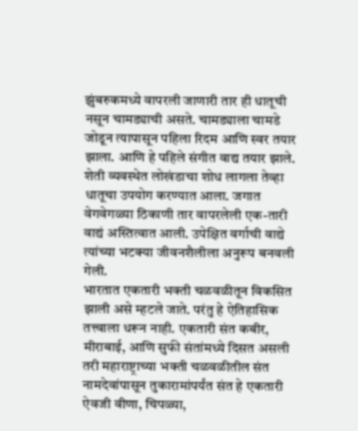झुंबरुकमध्ये वापरली जाणारी तार ही धातूची नसून चामड्याची असते. चामड्याला चामडे जोडून त्यापासून पहिला रिदम आणि स्वर तयार झाला. आणि हे पहिले संगीत वाद्य तयार झाले. शेती व्यवस्थेत लोखंडाचा शोध लागला तेव्हा धातूचा उपयोग करण्यात आला. जगात वेगवेगळ्या ठिकाणी तार वापरलेली एक-तारी वाद्यं अस्तित्वात आली. उपेक्षित वर्गाची वाद्ये त्यांच्या भटक्या जीवनशैलीला अनुरूप बनवली गेली.
भारतात एकतारी भक्ती चळवळीतून विकसित झाली असे म्हटले जाते. परंतु हे ऐतिहासिक तत्त्वाला धरून नाही. एकतारी संत कबीर, मीराबाई, आणि सुफी संतांमध्ये दिसत असली तरी महाराष्ट्राच्या भक्ती चळवळीतील संत नामदेवांपासून तुकारामांपर्यंत संत हे एकतारी ऐवजी वीणा, चिपळ्या,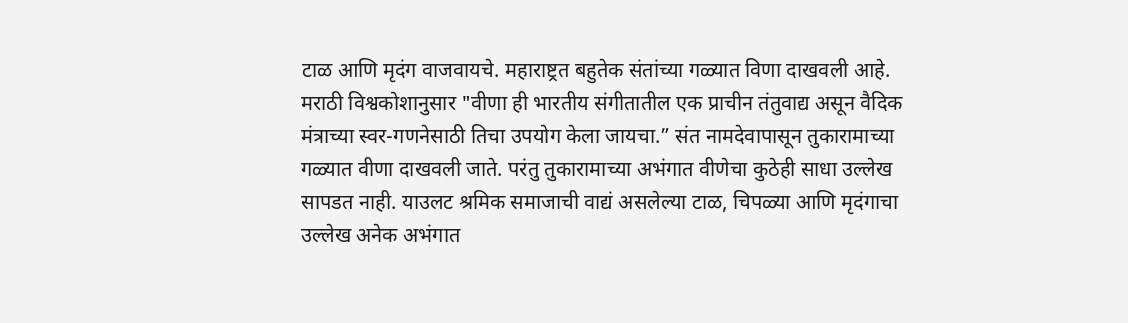टाळ आणि मृदंग वाजवायचे. महाराष्ट्रत बहुतेक संतांच्या गळ्यात विणा दाखवली आहे.
मराठी विश्वकोशानुसार "वीणा ही भारतीय संगीतातील एक प्राचीन तंतुवाद्य असून वैदिक मंत्राच्या स्वर-गणनेसाठी तिचा उपयोग केला जायचा.” संत नामदेवापासून तुकारामाच्या गळ्यात वीणा दाखवली जाते. परंतु तुकारामाच्या अभंगात वीणेचा कुठेही साधा उल्लेख सापडत नाही. याउलट श्रमिक समाजाची वाद्यं असलेल्या टाळ, चिपळ्या आणि मृदंगाचा उल्लेख अनेक अभंगात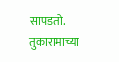सापडतो.
तुकारामाच्या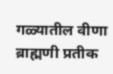गळ्यातील वीणा ब्राह्मणी प्रतीक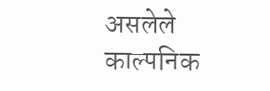असलेले काल्पनिक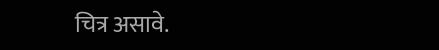चित्र असावे.